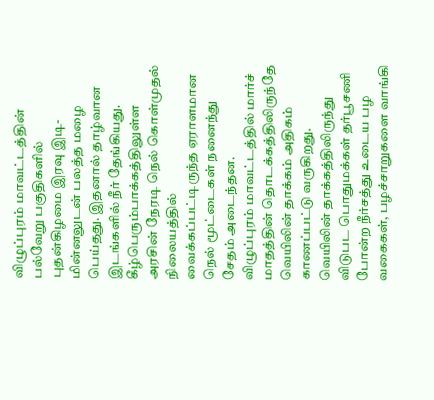விழுப்புரம் மாவட்டத்தின் பல்வேறு பகுதிகளில் புதன்கிழமை இரவு இடி-மின்னலுடன் பலத்த மழை பெய்தது. இதனால் தாழ்வான இடங்களில் நீர் தேங்கியது.
கீழ்பெரும்பாக்கத்திலுள்ள அரசின் நேரடி நெல் கொள்முதல் நிலையத்தில் வைக்கப்பட்டிருந்த ஏராளமான நெல் மூட்டைகள் நனைந்து சேதம் அடைந்தன.
விழுப்புரம் மாவட்டத்தில் மார்ச் மாதத்தின் தொடக்கத்திலிருந்தே வெயிலின் தாக்கம் அதிகம் காணப்பட்டு வருகிறது. வெயிலின் தாக்கத்திலிருந்து விடுபட பொதுமக்கள் தர்பூசணி போன்ற நீர்சத்து உடைய பழ வகைகள், பழச்சாறுகளை வாங்கி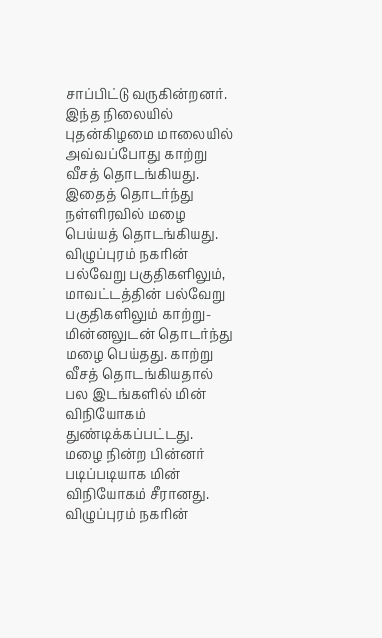சாப்பிட்டு வருகின்றனர்.
இந்த நிலையில் புதன்கிழமை மாலையில் அவ்வப்போது காற்று வீசத் தொடங்கியது. இதைத் தொடர்ந்து நள்ளிரவில் மழை பெய்யத் தொடங்கியது. விழுப்புரம் நகரின் பல்வேறு பகுதிகளிலும், மாவட்டத்தின் பல்வேறு பகுதிகளிலும் காற்று- மின்னலுடன் தொடர்ந்து மழை பெய்தது. காற்று வீசத் தொடங்கியதால் பல இடங்களில் மின் விநியோகம் துண்டிக்கப்பட்டது. மழை நின்ற பின்னர் படிப்படியாக மின் விநியோகம் சீரானது.
விழுப்புரம் நகரின்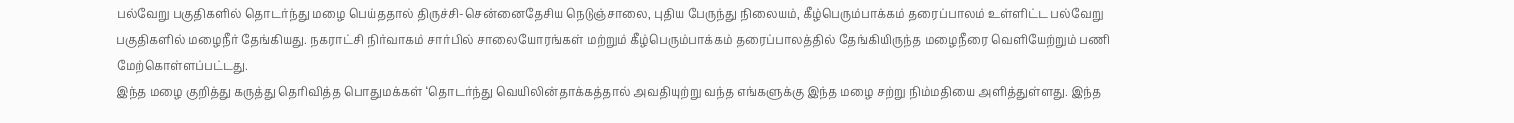பல்வேறு பகுதிகளில் தொடர்ந்து மழை பெய்ததால் திருச்சி-சென்னைதேசிய நெடுஞ்சாலை, புதிய பேருந்து நிலையம், கீழ்பெரும்பாக்கம் தரைப்பாலம் உள்ளிட்ட பல்வேறு பகுதிகளில் மழைநீர் தேங்கியது. நகராட்சி நிர்வாகம் சார்பில் சாலையோரங்கள் மற்றும் கீழ்பெரும்பாக்கம் தரைப்பாலத்தில் தேங்கியிருந்த மழைநீரை வெளியேற்றும் பணி மேற்கொள்ளப்பட்டது.
இந்த மழை குறித்து கருத்து தெரிவித்த பொதுமக்கள் ‘தொடர்ந்து வெயிலின்தாக்கத்தால் அவதியுற்று வந்த எங்களுக்கு இந்த மழை சற்று நிம்மதியை அளித்துள்ளது. இந்த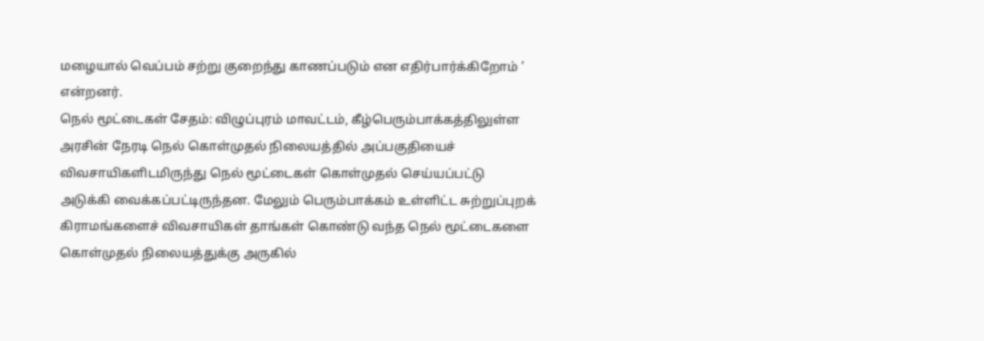மழையால் வெப்பம் சற்று குறைந்து காணப்படும் என எதிர்பார்க்கிறோம் ’ என்றனர்.
நெல் மூட்டைகள் சேதம்: விழுப்புரம் மாவட்டம், கீழ்பெரும்பாக்கத்திலுள்ள அரசின் நேரடி நெல் கொள்முதல் நிலையத்தில் அப்பகுதியைச் விவசாயிகளிடமிருந்து நெல் மூட்டைகள் கொள்முதல் செய்யப்பட்டு அடுக்கி வைக்கப்பட்டிருந்தன. மேலும் பெரும்பாக்கம் உள்ளிட்ட சுற்றுப்புறக் கிராமங்களைச் விவசாயிகள் தாங்கள் கொண்டு வந்த நெல் மூட்டைகளை கொள்முதல் நிலையத்துக்கு அருகில்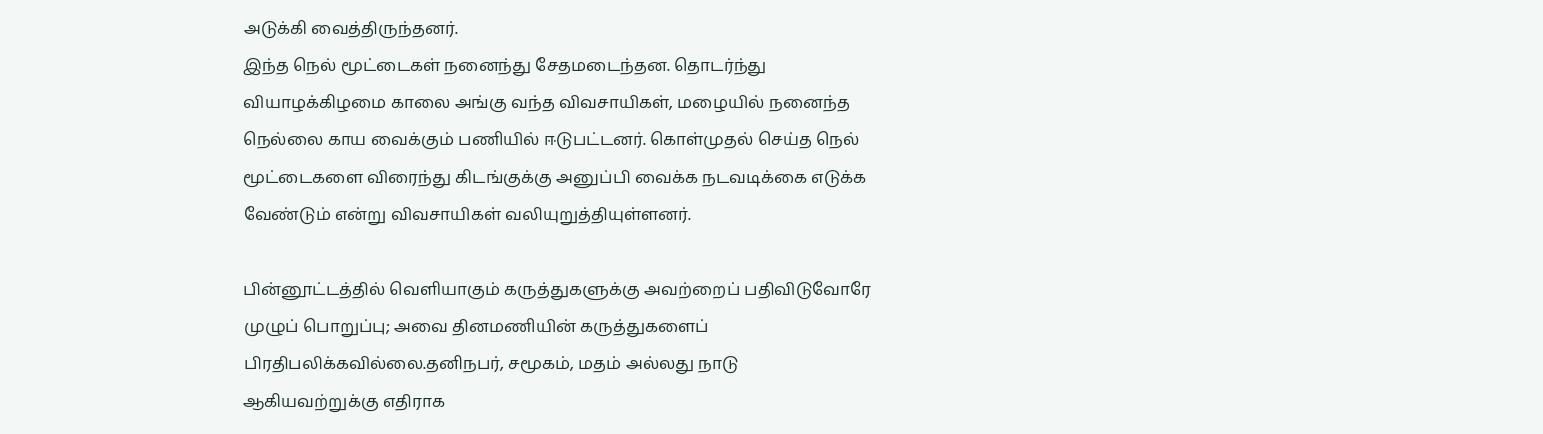அடுக்கி வைத்திருந்தனர்.
இந்த நெல் மூட்டைகள் நனைந்து சேதமடைந்தன. தொடர்ந்து வியாழக்கிழமை காலை அங்கு வந்த விவசாயிகள், மழையில் நனைந்த நெல்லை காய வைக்கும் பணியில் ஈடுபட்டனர். கொள்முதல் செய்த நெல் மூட்டைகளை விரைந்து கிடங்குக்கு அனுப்பி வைக்க நடவடிக்கை எடுக்க வேண்டும் என்று விவசாயிகள் வலியுறுத்தியுள்ளனர்.

பின்னூட்டத்தில் வெளியாகும் கருத்துகளுக்கு அவற்றைப் பதிவிடுவோரே முழுப் பொறுப்பு; அவை தினமணியின் கருத்துகளைப் பிரதிபலிக்கவில்லை.தனிநபர், சமூகம், மதம் அல்லது நாடு ஆகியவற்றுக்கு எதிராக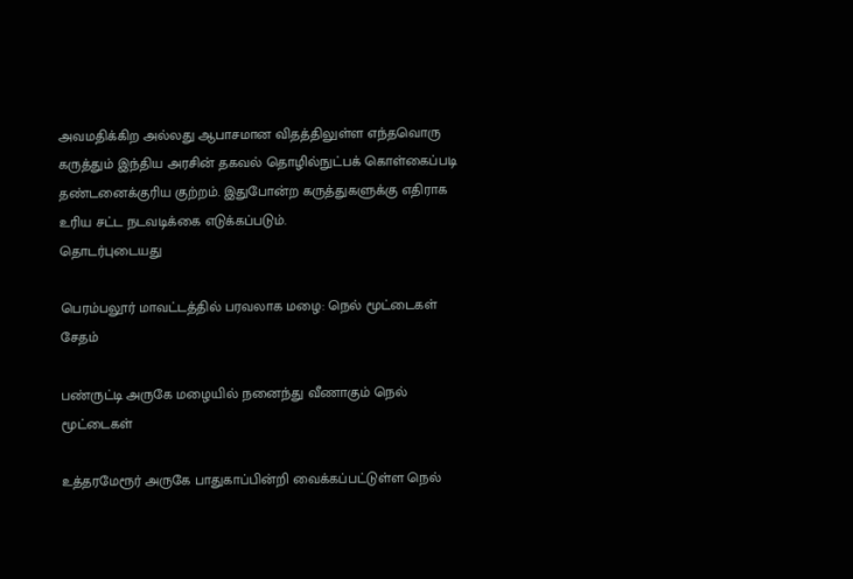அவமதிக்கிற அல்லது ஆபாசமான விதத்திலுள்ள எந்தவொரு கருத்தும் இந்திய அரசின் தகவல் தொழில்நுட்பக் கொள்கைப்படி தண்டனைக்குரிய குற்றம். இதுபோன்ற கருத்துகளுக்கு எதிராக உரிய சட்ட நடவடிக்கை எடுக்கப்படும்.
தொடர்புடையது

பெரம்பலூர் மாவட்டத்தில் பரவலாக மழை: நெல் மூட்டைகள் சேதம்

பண்ருட்டி அருகே மழையில் நனைந்து வீணாகும் நெல் மூட்டைகள்

உத்தரமேரூர் அருகே பாதுகாப்பின்றி வைக்கப்பட்டுள்ள நெல்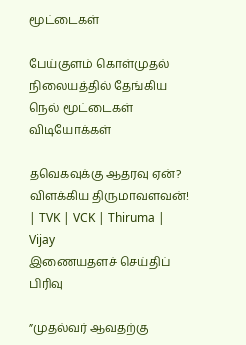மூட்டைகள்

பேய்குளம் கொள்முதல் நிலையத்தில் தேங்கிய நெல் மூட்டைகள்
விடியோக்கள்

தவெகவுக்கு ஆதரவு ஏன்? விளக்கிய திருமாவளவன்! | TVK | VCK | Thiruma | Vijay
இணையதளச் செய்திப் பிரிவு

”முதல்வர் ஆவதற்கு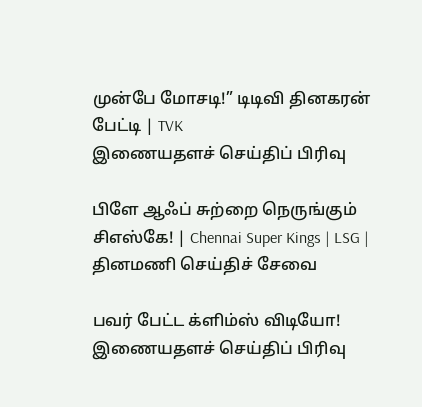முன்பே மோசடி!” டிடிவி தினகரன் பேட்டி | TVK
இணையதளச் செய்திப் பிரிவு

பிளே ஆஃப் சுற்றை நெருங்கும் சிஎஸ்கே! | Chennai Super Kings | LSG |
தினமணி செய்திச் சேவை

பவர் பேட்ட க்ளிம்ஸ் விடியோ!
இணையதளச் செய்திப் பிரிவு